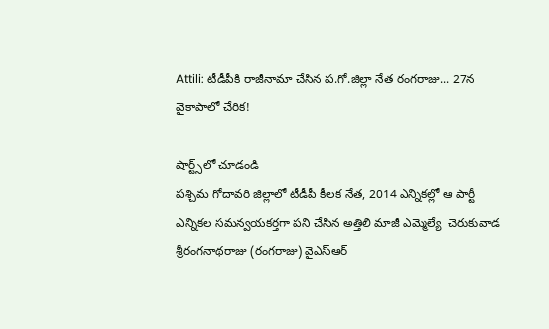Attili: టీడీపీకి రాజీనామా చేసిన ప.గో.జిల్లా నేత రంగరాజు... 27న వైకాపాలో చేరిక!

షార్ట్స్‌లో చూడండి
పశ్చిమ గోదావరి జిల్లాలో టీడీపీ కీలక నేత, 2014 ఎన్నికల్లో ఆ పార్టీ ఎన్నికల సమన్వయకర్తగా పని చేసిన అత్తిలి మాజీ ఎమ్మెల్యే  చెరుకువాడ శ్రీరంగనాథరాజు (రంగరాజు) వైఎస్ఆర్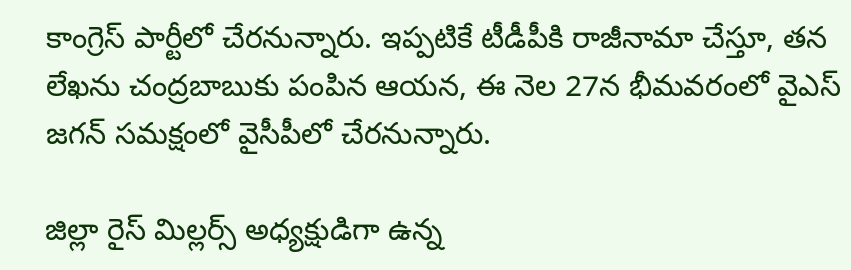కాంగ్రెస్ పార్టీలో చేరనున్నారు. ఇప్పటికే టీడీపీకి రాజీనామా చేస్తూ, తన లేఖను చంద్రబాబుకు పంపిన ఆయన, ఈ నెల 27న భీమవరంలో వైఎస్ జగన్ సమక్షంలో వైసీపీలో చేరనున్నారు.

జిల్లా రైస్ మిల్లర్స్ అధ్యక్షుడిగా ఉన్న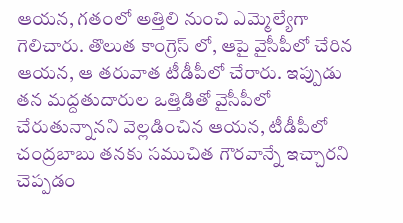ఆయన, గతంలో అత్తిలి నుంచి ఎమ్మెల్యేగా గెలిచారు. తొలుత కాంగ్రెస్ లో, ఆపై వైసీపీలో చేరిన ఆయన, ఆ తరువాత టీడీపీలో చేరారు. ఇప్పుడు తన మద్దతుదారుల ఒత్తిడితో వైసీపీలో చేరుతున్నానని వెల్లడించిన ఆయన, టీడీపీలో చంద్రబాబు తనకు సముచిత గౌరవాన్నే ఇచ్చారని చెప్పడం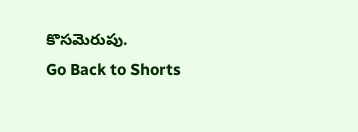కొసమెరుపు.
Go Back to Shorts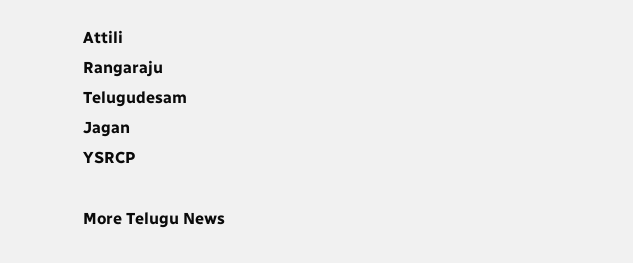Attili
Rangaraju
Telugudesam
Jagan
YSRCP

More Telugu News